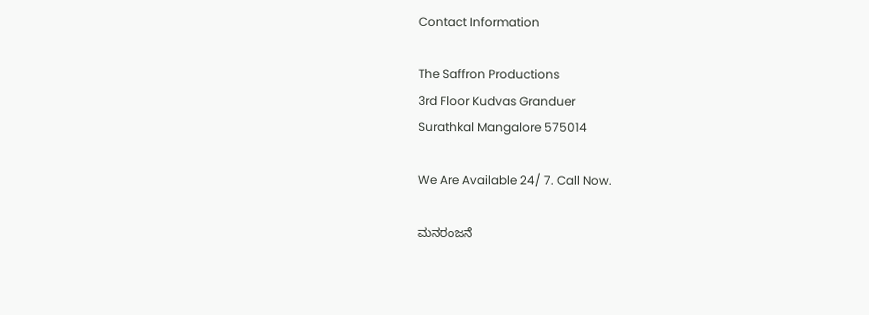Contact Information

The Saffron Productions
3rd Floor Kudvas Granduer
Surathkal Mangalore 575014

We Are Available 24/ 7. Call Now.

ಮನರಂಜನೆ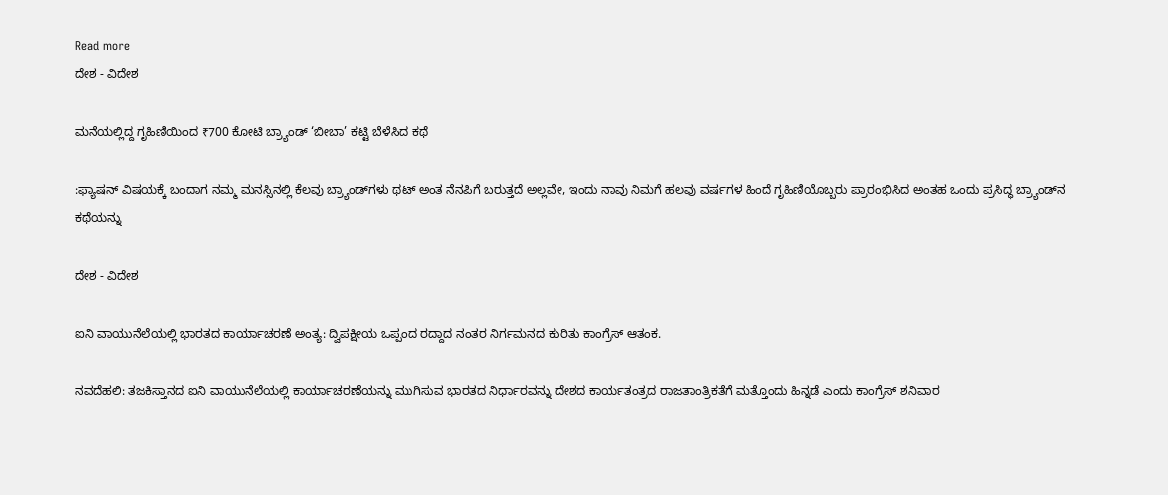Read more
ದೇಶ - ವಿದೇಶ

ಮನೆಯಲ್ಲಿದ್ದ ಗೃಹಿಣಿಯಿಂದ ₹700 ಕೋಟಿ ಬ್ರ್ಯಾಂಡ್ ‘ಬೀಬಾ’ ಕಟ್ಟಿ ಬೆಳೆಸಿದ ಕಥೆ

:ಫ್ಯಾಷನ್ ವಿಷಯಕ್ಕೆ ಬಂದಾಗ ನಮ್ಮ ಮನಸ್ಸಿನಲ್ಲಿ ಕೆಲವು ಬ್ರ್ಯಾಂಡ್‌ಗಳು ಥಟ್ ಅಂತ ನೆನಪಿಗೆ ಬರುತ್ತದೆ ಅಲ್ಲವೇ, ಇಂದು ನಾವು ನಿಮಗೆ ಹಲವು ವರ್ಷಗಳ ಹಿಂದೆ ಗೃಹಿಣಿಯೊಬ್ಬರು ಪ್ರಾರಂಭಿಸಿದ ಅಂತಹ ಒಂದು ಪ್ರಸಿದ್ಧ ಬ್ರ್ಯಾಂಡ್‌ನ ಕಥೆಯನ್ನು

ದೇಶ - ವಿದೇಶ

ಐನಿ ವಾಯುನೆಲೆಯಲ್ಲಿ ಭಾರತದ ಕಾರ್ಯಾಚರಣೆ ಅಂತ್ಯ: ದ್ವಿಪಕ್ಷೀಯ ಒಪ್ಪಂದ ರದ್ದಾದ ನಂತರ ನಿರ್ಗಮನದ ಕುರಿತು ಕಾಂಗ್ರೆಸ್ ಆತಂಕ.

ನವದೆಹಲಿ: ತಜಕಿಸ್ತಾನದ ಐನಿ ವಾಯುನೆಲೆಯಲ್ಲಿ ಕಾರ್ಯಾಚರಣೆಯನ್ನು ಮುಗಿಸುವ ಭಾರತದ ನಿರ್ಧಾರವನ್ನು ದೇಶದ ಕಾರ್ಯತಂತ್ರದ ರಾಜತಾಂತ್ರಿಕತೆಗೆ ಮತ್ತೊಂದು ಹಿನ್ನಡೆ ಎಂದು ಕಾಂಗ್ರೆಸ್ ಶನಿವಾರ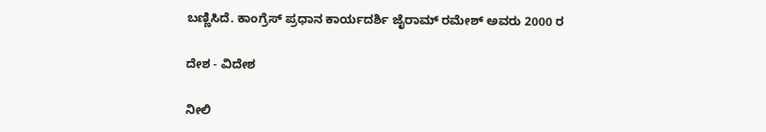ಬಣ್ಣಿಸಿದೆ. ಕಾಂಗ್ರೆಸ್ ಪ್ರಧಾನ ಕಾರ್ಯದರ್ಶಿ ಜೈರಾಮ್ ರಮೇಶ್ ಅವರು 2000 ರ

ದೇಶ - ವಿದೇಶ

ನೀಲಿ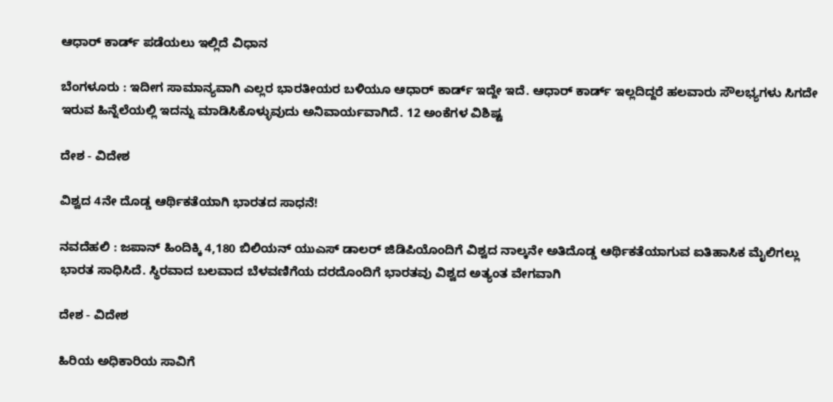ಆಧಾರ್ ಕಾರ್ಡ್ ಪಡೆಯಲು ಇಲ್ಲಿದೆ ವಿಧಾನ

ಬೆಂಗಳೂರು : ಇದೀಗ ಸಾಮಾನ್ಯವಾಗಿ ಎಲ್ಲರ ಭಾರತೀಯರ ಬಳಿಯೂ ಆಧಾರ್ ಕಾರ್ಡ್ ಇದ್ದೇ ಇದೆ. ಆಧಾರ್ ಕಾರ್ಡ್ ಇಲ್ಲದಿದ್ದರೆ ಹಲವಾರು ಸೌಲಭ್ಯಗಳು ಸಿಗದೇ ಇರುವ ಹಿನ್ನೆಲೆಯಲ್ಲಿ ಇದನ್ನು ಮಾಡಿಸಿಕೊಳ್ಳುವುದು ಅನಿವಾರ್ಯವಾಗಿದೆ. 12 ಅಂಕೆಗಳ ವಿಶಿಷ್ಟ

ದೇಶ - ವಿದೇಶ

ವಿಶ್ವದ 4ನೇ ದೊಡ್ಡ ಆರ್ಥಿಕತೆಯಾಗಿ ಭಾರತದ ಸಾಧನೆ!

ನವದೆಹಲಿ : ಜಪಾನ್ ಹಿಂದಿಕ್ಕಿ 4,180 ಬಿಲಿಯನ್ ಯುಎಸ್ ಡಾಲರ್ ಜಿಡಿಪಿಯೊಂದಿಗೆ ವಿಶ್ವದ ನಾಲ್ಕನೇ ಅತಿದೊಡ್ಡ ಆರ್ಥಿಕತೆಯಾಗುವ ಐತಿಹಾಸಿಕ ಮೈಲಿಗಲ್ಲು ಭಾರತ ಸಾಧಿಸಿದೆ. ಸ್ಥಿರವಾದ ಬಲವಾದ ಬೆಳವಣಿಗೆಯ ದರದೊಂದಿಗೆ ಭಾರತವು ವಿಶ್ವದ ಅತ್ಯಂತ ವೇಗವಾಗಿ

ದೇಶ - ವಿದೇಶ

ಹಿರಿಯ ಅಧಿಕಾರಿಯ ಸಾವಿಗೆ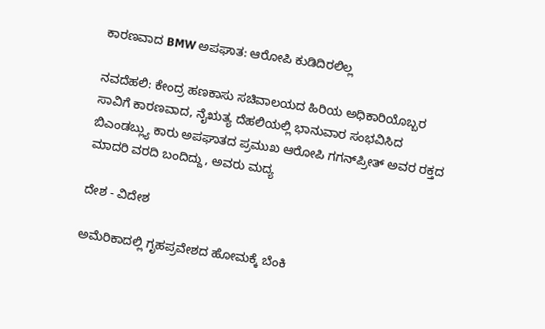ಕಾರಣವಾದ BMW ಅಪಘಾತ: ಆರೋಪಿ ಕುಡಿದಿರಲಿಲ್ಲ

ನವದೆಹಲಿ: ಕೇಂದ್ರ ಹಣಕಾಸು ಸಚಿವಾಲಯದ ಹಿರಿಯ ಅಧಿಕಾರಿಯೊಬ್ಬರ ಸಾವಿಗೆ ಕಾರಣವಾದ, ನೈಋತ್ಯ ದೆಹಲಿಯಲ್ಲಿ ಭಾನುವಾರ ಸಂಭವಿಸಿದ ಬಿಎಂಡಬ್ಲ್ಯು ಕಾರು ಅಪಘಾತದ ಪ್ರಮುಖ ಆರೋಪಿ ಗಗನ್‌ಪ್ರೀತ್ ಅವರ ರಕ್ತದ ಮಾದರಿ ವರದಿ ಬಂದಿದ್ದು, ಅವರು ಮದ್ಯ

ದೇಶ - ವಿದೇಶ

ಅಮೆರಿಕಾದಲ್ಲಿ ಗೃಹಪ್ರವೇಶದ ಹೋಮಕ್ಕೆ ಬೆಂಕಿ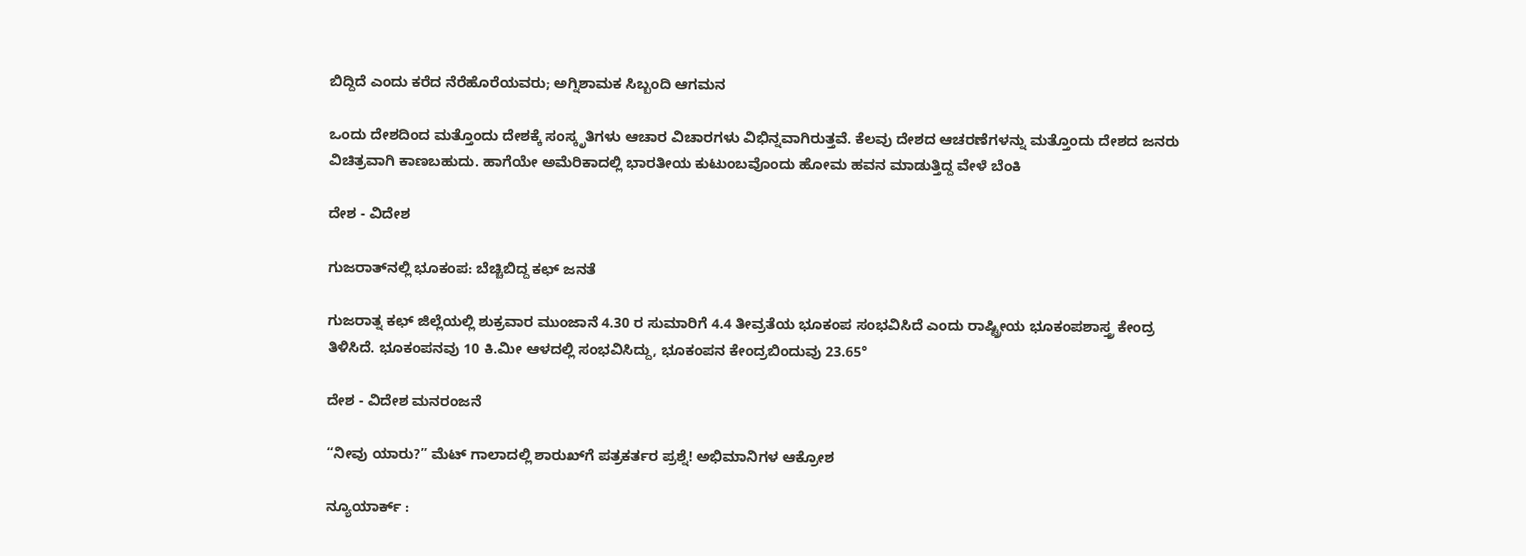ಬಿದ್ದಿದೆ ಎಂದು ಕರೆದ ನೆರೆಹೊರೆಯವರು; ಅಗ್ನಿಶಾಮಕ ಸಿಬ್ಬಂದಿ ಆಗಮನ

ಒಂದು ದೇಶದಿಂದ ಮತ್ತೊಂದು ದೇಶಕ್ಕೆ ಸಂಸ್ಕೃತಿಗಳು ಆಚಾರ ವಿಚಾರಗಳು ವಿಭಿನ್ನವಾಗಿರುತ್ತವೆ. ಕೆಲವು ದೇಶದ ಆಚರಣೆಗಳನ್ನು ಮತ್ತೊಂದು ದೇಶದ ಜನರು ವಿಚಿತ್ರವಾಗಿ ಕಾಣಬಹುದು. ಹಾಗೆಯೇ ಅಮೆರಿಕಾದಲ್ಲಿ ಭಾರತೀಯ ಕುಟುಂಬವೊಂದು ಹೋಮ ಹವನ ಮಾಡುತ್ತಿದ್ದ ವೇಳೆ ಬೆಂಕಿ

ದೇಶ - ವಿದೇಶ

ಗುಜರಾತ್‌ನಲ್ಲಿ ಭೂಕಂಪ: ಬೆಚ್ಚಿಬಿದ್ದ ಕಛ್ ಜನತೆ

ಗುಜರಾತ್ನ ಕಛ್ ಜಿಲ್ಲೆಯಲ್ಲಿ ಶುಕ್ರವಾರ ಮುಂಜಾನೆ 4.30 ರ ಸುಮಾರಿಗೆ 4.4 ತೀವ್ರತೆಯ ಭೂಕಂಪ ಸಂಭವಿಸಿದೆ ಎಂದು ರಾಷ್ಟ್ರೀಯ ಭೂಕಂಪಶಾಸ್ತ್ರ ಕೇಂದ್ರ ತಿಳಿಸಿದೆ. ಭೂಕಂಪನವು 10 ಕಿ.ಮೀ ಆಳದಲ್ಲಿ ಸಂಭವಿಸಿದ್ದು, ಭೂಕಂಪನ ಕೇಂದ್ರಬಿಂದುವು 23.65°

ದೇಶ - ವಿದೇಶ ಮನರಂಜನೆ

“ನೀವು ಯಾರು?” ಮೆಟ್ ಗಾಲಾದಲ್ಲಿ ಶಾರುಖ್‌ಗೆ ಪತ್ರಕರ್ತರ ಪ್ರಶ್ನೆ! ಅಭಿಮಾನಿಗಳ ಆಕ್ರೋಶ

ನ್ಯೂಯಾರ್ಕ್‌ :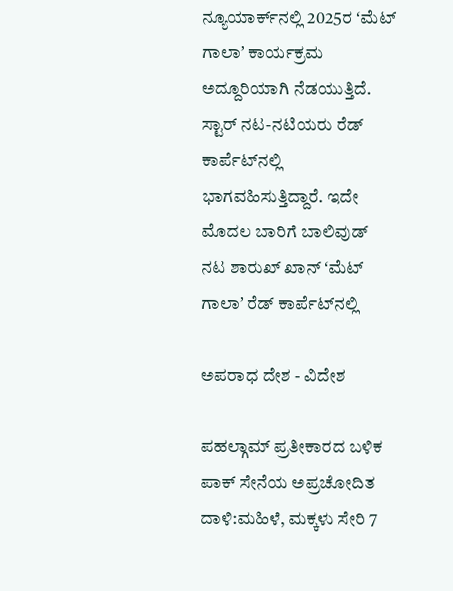ನ್ಯೂಯಾರ್ಕ್‌ನಲ್ಲಿ 2025ರ ʻಮೆಟ್‌ ಗಾಲಾʼ ಕಾರ್ಯಕ್ರಮ ಅದ್ದೂರಿಯಾಗಿ ನೆಡಯುತ್ತಿದೆ. ಸ್ಟಾರ್‌ ನಟ-ನಟಿಯರು ರೆಡ್‌ ಕಾರ್ಪೆಟ್‌ನಲ್ಲಿ ಭಾಗವಹಿಸುತ್ತಿದ್ದಾರೆ. ಇದೇ ಮೊದಲ ಬಾರಿಗೆ ಬಾಲಿವುಡ್‌ ನಟ ಶಾರುಖ್‌ ಖಾನ್‌ ʻಮೆಟ್‌ ಗಾಲಾʼ ರೆಡ್‌ ಕಾರ್ಪೆಟ್‌ನಲ್ಲಿ

ಅಪರಾಧ ದೇಶ - ವಿದೇಶ

ಪಹಲ್ಗಾಮ್ ಪ್ರತೀಕಾರದ ಬಳಿಕ ಪಾಕ್ ಸೇನೆಯ ಅಪ್ರಚೋದಿತ ದಾಳಿ:ಮಹಿಳೆ, ಮಕ್ಕಳು ಸೇರಿ 7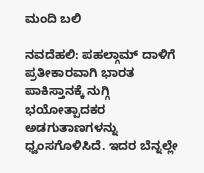ಮಂದಿ ಬಲಿ

ನವದೆಹಲಿ: ಪಹಲ್ಗಾಮ್ ದಾಳಿಗೆ ಪ್ರತೀಕಾರವಾಗಿ ಭಾರತ ಪಾಕಿಸ್ತಾನಕ್ಕೆ ನುಗ್ಗಿ ಭಯೋತ್ಪಾದಕರ ಅಡಗುತಾಣಗಳನ್ನು ಧ್ವಂಸಗೊಳಿಸಿದೆ. ಇದರ ಬೆನ್ನಲ್ಲೇ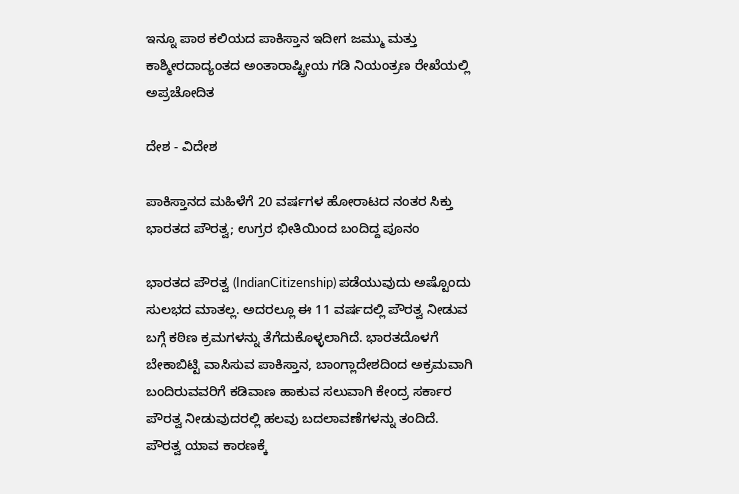ಇನ್ನೂ ಪಾಠ ಕಲಿಯದ ಪಾಕಿಸ್ತಾನ ಇದೀಗ ಜಮ್ಮು ಮತ್ತು ಕಾಶ್ಮೀರದಾದ್ಯಂತದ ಅಂತಾರಾಷ್ಟ್ರೀಯ ಗಡಿ ನಿಯಂತ್ರಣ ರೇಖೆಯಲ್ಲಿ ಅಪ್ರಚೋದಿತ

ದೇಶ - ವಿದೇಶ

ಪಾಕಿಸ್ತಾನದ ಮಹಿಳೆಗೆ 20 ವರ್ಷಗಳ ಹೋರಾಟದ ನಂತರ ಸಿಕ್ತು ಭಾರತದ ಪೌರತ್ವ; ಉಗ್ರರ ಭೀತಿಯಿಂದ ಬಂದಿದ್ದ ಪೂನಂ

ಭಾರತದ ಪೌರತ್ವ (IndianCitizenship) ಪಡೆಯುವುದು ಅಷ್ಟೊಂದು ಸುಲಭದ ಮಾತಲ್ಲ. ಅದರಲ್ಲೂ ಈ 11 ವರ್ಷದಲ್ಲಿ ಪೌರತ್ವ ನೀಡುವ ಬಗ್ಗೆ ಕಠಿಣ ಕ್ರಮಗಳನ್ನು ತೆಗೆದುಕೊಳ್ಳಲಾಗಿದೆ. ಭಾರತದೊಳಗೆ  ಬೇಕಾಬಿಟ್ಟಿ ವಾಸಿಸುವ ಪಾಕಿಸ್ತಾನ, ಬಾಂಗ್ಲಾದೇಶದಿಂದ ಅಕ್ರಮವಾಗಿ ಬಂದಿರುವವರಿಗೆ ಕಡಿವಾಣ ಹಾಕುವ ಸಲುವಾಗಿ ಕೇಂದ್ರ ಸರ್ಕಾರ ಪೌರತ್ವ ನೀಡುವುದರಲ್ಲಿ ಹಲವು ಬದಲಾವಣೆಗಳನ್ನು ತಂದಿದೆ. ಪೌರತ್ವ ಯಾವ ಕಾರಣಕ್ಕೆ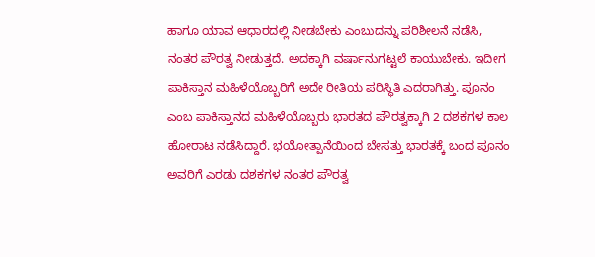ಹಾಗೂ ಯಾವ ಆಧಾರದಲ್ಲಿ ನೀಡಬೇಕು ಎಂಬುದನ್ನು ಪರಿಶೀಲನೆ ನಡೆಸಿ, ನಂತರ ಪೌರತ್ವ ನೀಡುತ್ತದೆ. ಅದಕ್ಕಾಗಿ ವರ್ಷಾನುಗಟ್ಟಲೆ ಕಾಯುಬೇಕು. ಇದೀಗ ಪಾಕಿಸ್ತಾನ ಮಹಿಳೆಯೊಬ್ಬರಿಗೆ ಅದೇ ರೀತಿಯ ಪರಿಸ್ಥಿತಿ ಎದರಾಗಿತ್ತು. ಪೂನಂ ಎಂಬ ಪಾಕಿಸ್ತಾನದ ಮಹಿಳೆಯೊಬ್ಬರು ಭಾರತದ ಪೌರತ್ವಕ್ಕಾಗಿ 2 ದಶಕಗಳ ಕಾಲ ಹೋರಾಟ ನಡೆಸಿದ್ದಾರೆ. ಭಯೋತ್ಪಾನೆಯಿಂದ ಬೇಸತ್ತು ಭಾರತಕ್ಕೆ ಬಂದ ಪೂನಂ ಅವರಿಗೆ ಎರಡು ದಶಕಗಳ ನಂತರ ಪೌರತ್ವ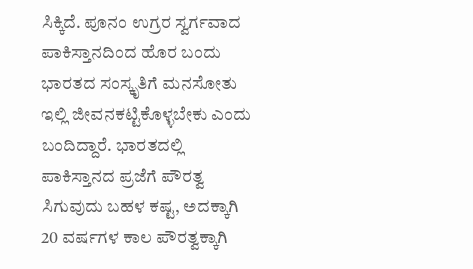ಸಿಕ್ಕಿದೆ. ಪೂನಂ ಉಗ್ರರ ಸ್ವರ್ಗವಾದ ಪಾಕಿಸ್ತಾನದಿಂದ ಹೊರ ಬಂದು ಭಾರತದ ಸಂಸ್ಕೃತಿಗೆ ಮನಸೋತು ಇಲ್ಲಿ ಜೀವನಕಟ್ಟಿಕೊಳ್ಳಬೇಕು ಎಂದು ಬಂದಿದ್ದಾರೆ. ಭಾರತದಲ್ಲಿ ಪಾಕಿಸ್ತಾನದ ಪ್ರಜೆಗೆ ಪೌರತ್ವ ಸಿಗುವುದು ಬಹಳ ಕಷ್ಟ, ಅದಕ್ಕಾಗಿ 20 ವರ್ಷಗಳ ಕಾಲ ಪೌರತ್ವಕ್ಕಾಗಿ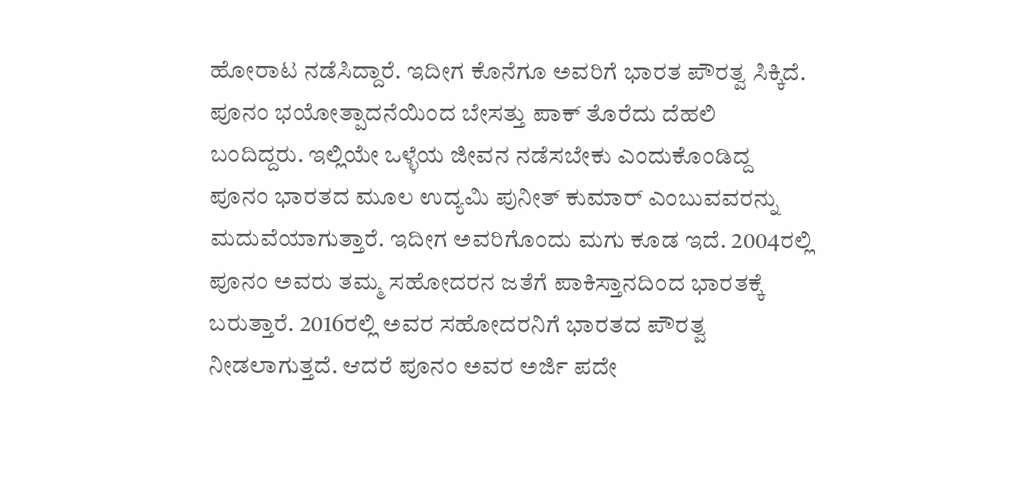ಹೋರಾಟ ನಡೆಸಿದ್ದಾರೆ. ಇದೀಗ ಕೊನೆಗೂ ಅವರಿಗೆ ಭಾರತ ಪೌರತ್ವ ಸಿಕ್ಕಿದೆ. ಪೂನಂ ಭಯೋತ್ಪಾದನೆಯಿಂದ ಬೇಸತ್ತು ಪಾಕ್ ತೊರೆದು ದೆಹಲಿ ಬಂದಿದ್ದರು. ಇಲ್ಲಿಯೇ ಒಳ್ಳೆಯ ಜೀವನ ನಡೆಸಬೇಕು ಎಂದುಕೊಂಡಿದ್ದ ಪೂನಂ ಭಾರತದ ಮೂಲ ಉದ್ಯಮಿ ಪುನೀತ್ ಕುಮಾರ್ ಎಂಬುವವರನ್ನು ಮದುವೆಯಾಗುತ್ತಾರೆ. ಇದೀಗ ಅವರಿಗೊಂದು ಮಗು ಕೂಡ ಇದೆ. 2004ರಲ್ಲಿ ಪೂನಂ ಅವರು ತಮ್ಮ ಸಹೋದರನ ಜತೆಗೆ ಪಾಕಿಸ್ತಾನದಿಂದ ಭಾರತಕ್ಕೆ ಬರುತ್ತಾರೆ. 2016ರಲ್ಲಿ ಅವರ ಸಹೋದರನಿಗೆ ಭಾರತದ ಪೌರತ್ವ ನೀಡಲಾಗುತ್ತದೆ. ಆದರೆ ಪೂನಂ ಅವರ ಅರ್ಜಿ ಪದೇ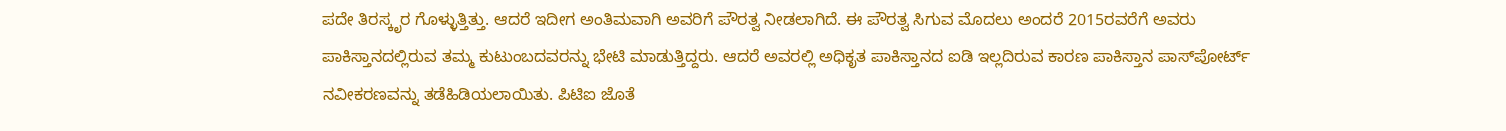ಪದೇ ತಿರಸ್ಕೃರ ಗೊಳ್ಳುತ್ತಿತ್ತು. ಆದರೆ ಇದೀಗ ಅಂತಿಮವಾಗಿ ಅವರಿಗೆ ಪೌರತ್ವ ನೀಡಲಾಗಿದೆ. ಈ ಪೌರತ್ವ ಸಿಗುವ ಮೊದಲು ಅಂದರೆ 2015ರವರೆಗೆ ಅವರು ಪಾಕಿಸ್ತಾನದಲ್ಲಿರುವ ತಮ್ಮ ಕುಟುಂಬದವರನ್ನು ಭೇಟಿ ಮಾಡುತ್ತಿದ್ದರು. ಆದರೆ ಅವರಲ್ಲಿ ಅಧಿಕೃತ ಪಾಕಿಸ್ತಾನದ ಐಡಿ ಇಲ್ಲದಿರುವ ಕಾರಣ ಪಾಕಿಸ್ತಾನ ಪಾಸ್‌ಪೋರ್ಟ್ ನವೀಕರಣವನ್ನು ತಡೆಹಿಡಿಯಲಾಯಿತು. ಪಿಟಿಐ ಜೊತೆ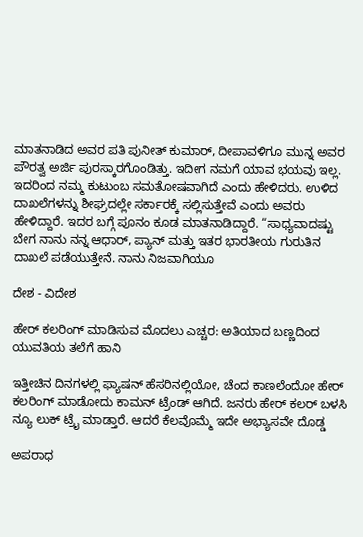ಮಾತನಾಡಿದ ಅವರ ಪತಿ ಪುನೀತ್ ಕುಮಾರ್, ದೀಪಾವಳಿಗೂ ಮುನ್ನ ಅವರ ಪೌರತ್ವ ಅರ್ಜಿ ಪುರಸ್ಕಾರಗೊಂಡಿತ್ತು. ಇದೀಗ ನಮಗೆ ಯಾವ ಭಯವು ಇಲ್ಲ. ಇದರಿಂದ ನಮ್ಮ ಕುಟುಂಬ ಸಮತೋಷವಾಗಿದೆ ಎಂದು ಹೇಳಿದರು. ಉಳಿದ ದಾಖಲೆಗಳನ್ನು ಶೀಘ್ರದಲ್ಲೇ ಸರ್ಕಾರಕ್ಕೆ ಸಲ್ಲಿಸುತ್ತೇವೆ ಎಂದು ಅವರು ಹೇಳಿದ್ದಾರೆ. ಇದರ ಬಗ್ಗೆ ಪೂನಂ ಕೂಡ ಮಾತನಾಡಿದ್ದಾರೆ. “ಸಾಧ್ಯವಾದಷ್ಟು ಬೇಗ ನಾನು ನನ್ನ ಆಧಾರ್, ಪ್ಯಾನ್ ಮತ್ತು ಇತರ ಭಾರತೀಯ ಗುರುತಿನ ದಾಖಲೆ ಪಡೆಯುತ್ತೇನೆ. ನಾನು ನಿಜವಾಗಿಯೂ

ದೇಶ - ವಿದೇಶ

ಹೇರ್ ಕಲರಿಂಗ್ ಮಾಡಿಸುವ ಮೊದಲು ಎಚ್ಚರ: ಅತಿಯಾದ ಬಣ್ಣದಿಂದ ಯುವತಿಯ ತಲೆಗೆ ಹಾನಿ

ಇತ್ತೀಚಿನ ದಿನಗಳಲ್ಲಿ ಫ್ಯಾಷನ್ ಹೆಸರಿನಲ್ಲಿಯೋ, ಚೆಂದ ಕಾಣಲೆಂದೋ ಹೇರ್‌ ಕಲರಿಂಗ್ ಮಾಡೋದು ಕಾಮನ್ ಟ್ರೆಂಡ್ ಆಗಿದೆ. ಜನರು ಹೇರ್ ಕಲರ್ ಬಳಸಿ ನ್ಯೂ ಲುಕ್ ಟ್ರೈ ಮಾಡ್ತಾರೆ. ಆದರೆ ಕೆಲವೊಮ್ಮೆ ಇದೇ ಅಭ್ಯಾಸವೇ ದೊಡ್ಡ

ಅಪರಾಧ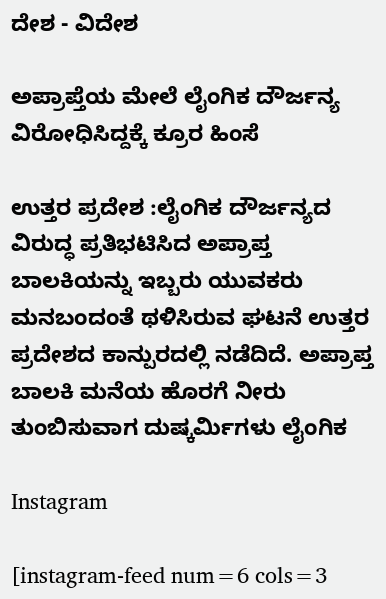ದೇಶ - ವಿದೇಶ

ಅಪ್ರಾಪ್ತೆಯ ಮೇಲೆ ಲೈಂಗಿಕ ದೌರ್ಜನ್ಯ ವಿರೋಧಿಸಿದ್ದಕ್ಕೆ ಕ್ರೂರ ಹಿಂಸೆ

ಉತ್ತರ ಪ್ರದೇಶ :ಲೈಂಗಿಕ ದೌರ್ಜನ್ಯದ ವಿರುದ್ಧ ಪ್ರತಿಭಟಿಸಿದ ಅಪ್ರಾಪ್ತ ಬಾಲಕಿಯನ್ನು ಇಬ್ಬರು ಯುವಕರು ಮನಬಂದಂತೆ ಥಳಿಸಿರುವ ಘಟನೆ ಉತ್ತರ ಪ್ರದೇಶದ ಕಾನ್ಪುರದಲ್ಲಿ ನಡೆದಿದೆ. ಅಪ್ರಾಪ್ತ ಬಾಲಕಿ ಮನೆಯ ಹೊರಗೆ ನೀರು ತುಂಬಿಸುವಾಗ ದುಷ್ಕರ್ಮಿಗಳು ಲೈಂಗಿಕ

Instagram

[instagram-feed num=6 cols=3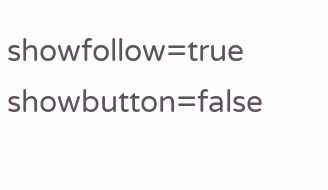showfollow=true showbutton=false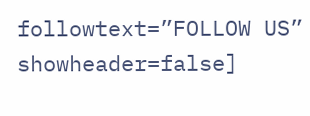followtext=”FOLLOW US” showheader=false]